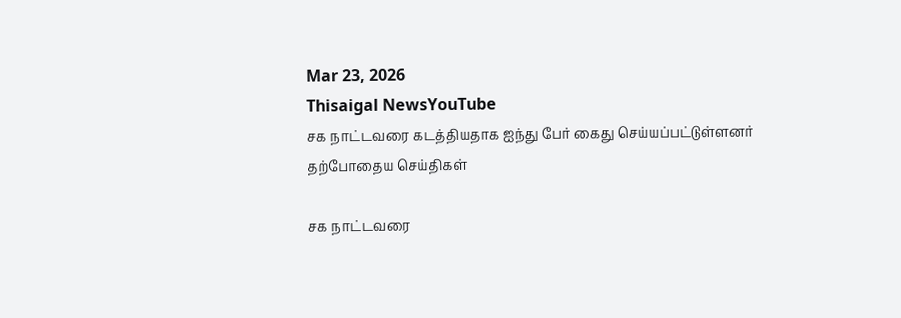Mar 23, 2026
Thisaigal NewsYouTube
சக நாட்டவரை கடத்தியதாக ஐந்து பேர் கைது செய்யப்பட்டுள்ளனர்
தற்போதைய செய்திகள்

சக நாட்டவரை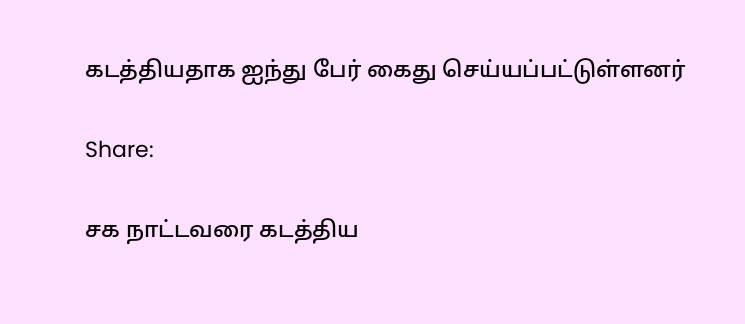கடத்தியதாக ஐந்து பேர் கைது செய்யப்பட்டுள்ளனர்

Share:

சக நாட்டவரை கடத்திய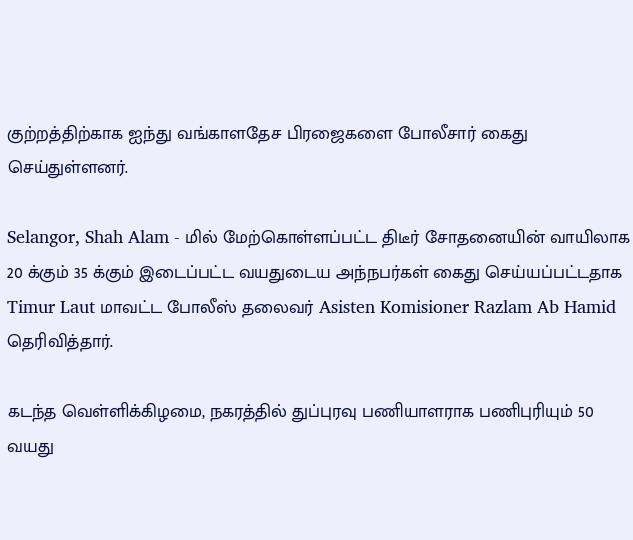குற்றத்திற்காக ஐந்து வங்காளதேச பிரஜைகளை போலீசார் கைது செய்துள்ளனர்.

Selangor, Shah Alam - மில் மேற்கொள்ளப்பட்ட திடீர் சோதனையின் வாயிலாக 20 க்கும் 35 க்கும் இடைப்பட்ட வயதுடைய அந்நபர்கள் கைது செய்யப்பட்டதாக Timur Laut மாவட்ட போலீஸ் தலைவர் Asisten Komisioner Razlam Ab Hamid தெரிவித்தார்.

கடந்த வெள்ளிக்கிழமை, நகரத்தில் துப்புரவு பணியாளராக பணிபுரியும் 50 வயது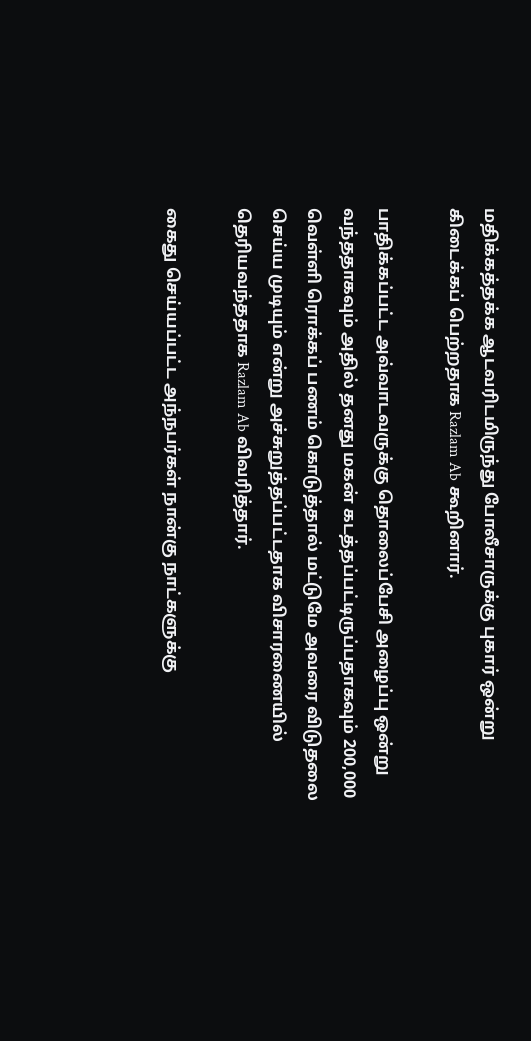மதிக்கத்தக்க ஆடவரிடமிருந்து போலீசாருக்கு புகார் ஒன்று கிடைக்கப் பெற்றதாக Razlam Ab கூறினார்.

பாதிக்கப்பட்ட அவ்வாடவருக்கு தொலைப்பேசி அழைப்பு ஒன்று வந்ததாகவும் அதில் தனது மகன் கடத்தப்பட்டிருப்பதாகவும் 200,000 வெள்ளி ரொக்கப் பணம் கொடுத்தால் மட்டுமே அவரை விடுதலை செய்ய முடியும் என்று அச்சுறுத்தப்பட்டதாக விசாரணையில் தெரியவந்ததாக Razlam Ab விவரித்தார்.

கைது செய்யப்பட்ட அந்நபர்கள் நான்கு நாட்களுக்கு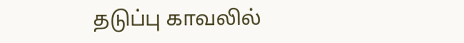தடுப்பு காவலில்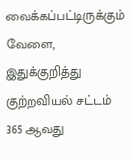வைக்கப்பட்டிருக்கும் வேளை, இதுக்குறித்து குற்றவியல் சட்டம் 365 ஆவது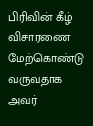பிரிவின் கீழ் விசாரணை மேற்கொண்டு வருவதாக அவர்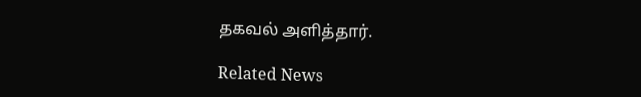தகவல் அளித்தார்.

Related News